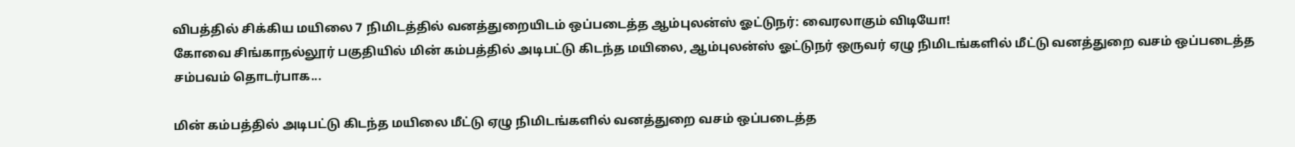விபத்தில் சிக்கிய மயிலை 7 நிமிடத்தில் வனத்துறையிடம் ஒப்படைத்த ஆம்புலன்ஸ் ஓட்டுநர்: வைரலாகும் விடியோ!
கோவை சிங்காநல்லூர் பகுதியில் மின் கம்பத்தில் அடிபட்டு கிடந்த மயிலை, ஆம்புலன்ஸ் ஓட்டுநர் ஒருவர் ஏழு நிமிடங்களில் மீட்டு வனத்துறை வசம் ஒப்படைத்த சம்பவம் தொடர்பாக...

மின் கம்பத்தில் அடிபட்டு கிடந்த மயிலை மீட்டு ஏழு நிமிடங்களில் வனத்துறை வசம் ஒப்படைத்த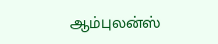ஆம்புலன்ஸ்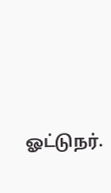ஓட்டுநர்.